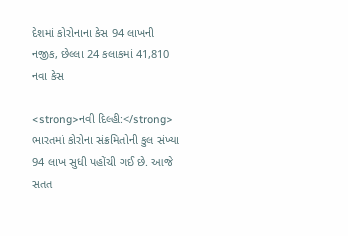દેશમાં કોરોનાના કેસ 94 લાખની નજીક, છેલ્લા 24 કલાકમાં 41,810 નવા કેસ

<strong>નવી દિલ્હી:</strong> ભારતમાં કોરોના સંક્રમિતોની કુલ સંખ્યા 94 લાખ સુધી પહોંચી ગઈ છે. આજે સતત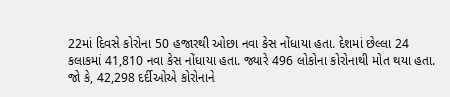22માં દિવસે કોરોના 50 હજારથી ઓછા નવા કેસ નોંધાયા હતા. દેશમાં છેલ્લા 24 કલાકમાં 41,810 નવા કેસ નોંધાયા હતા. જ્યારે 496 લોકોના કોરોનાથી મોત થયા હતા. જો કે, 42,298 દર્દીઓએ કોરોનાને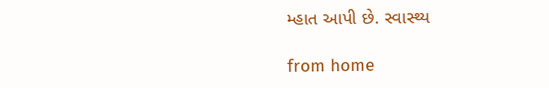મ્હાત આપી છે. સ્વાસ્થ્ય

from home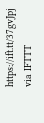https://ift.tt/37gvJpj
via IFTTT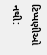ટિપ્પણીઓ નથી: